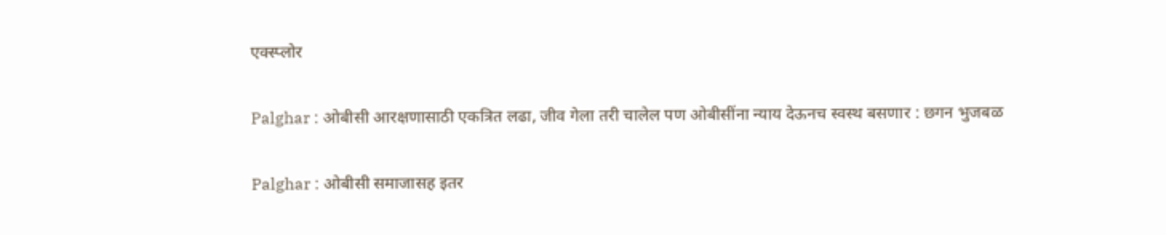एक्स्प्लोर

Palghar : ओबीसी आरक्षणासाठी एकत्रित लढा, जीव गेला तरी चालेल पण ओबीसींना न्याय देऊनच स्वस्थ बसणार : छगन भुजबळ

Palghar : ओबीसी समाजासह इतर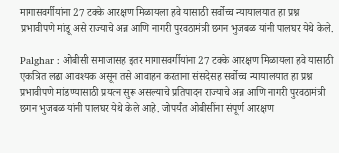मागासवर्गीयांना 27 टक्के आरक्षण मिळायला हवे यासाठी सर्वोच्च न्यायालयात हा प्रश्न प्रभावीपणे मांडू असे राज्याचे अन्न आणि नागरी पुरवठामंत्री छगन भुजबळ यांनी पालघर येथे केले.

Palghar : ओबीसी समाजासह इतर मागासवर्गीयांना 27 टक्के आरक्षण मिळायला हवे यासाठी एकत्रित लढा आवश्यक असून तसे आवाहन करताना संसदेसह सर्वोच्च न्यायालयात हा प्रश्न प्रभावीपणे मांडण्यासाठी प्रयत्न सुरू असल्याचे प्रतिपादन राज्याचे अन्न आणि नागरी पुरवठामंत्री छगन भुजबळ यांनी पालघर येथे केले आहे. जोपर्यंत ओबीसींना संपूर्ण आरक्षण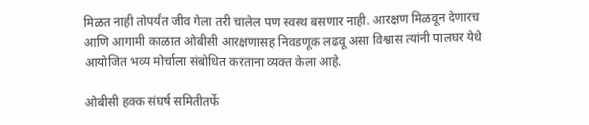मिळत नाही तोपर्यंत जीव गेला तरी चालेल पण स्वस्थ बसणार नाही. आरक्षण मिळवून देणारच आणि आगामी काळात ओबीसी आरक्षणासह निवडणूक लढवू असा विश्वास त्यांनी पालघर येथे आयोजित भव्य मोर्चाला संबोधित करताना व्यक्त केला आहे.

ओबीसी हक्क संघर्ष समितीतर्फे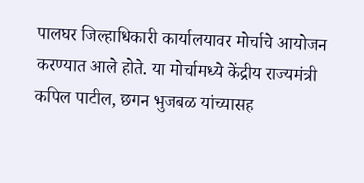पालघर जिल्हाधिकारी कार्यालयावर मोर्चाचे आयोजन करण्यात आले होते. या मोर्चामध्ये केंद्रीय राज्यमंत्री कपिल पाटील, छगन भुजबळ यांच्यासह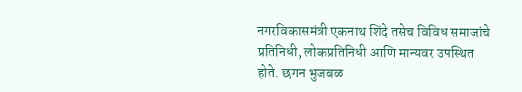नगरविकासमंत्री एकनाथ शिंदे तसेच विविध समाजांचे प्रतिनिधी, लोकप्रतिनिधी आणि मान्यवर उपस्थित होते. छगन भुजबळ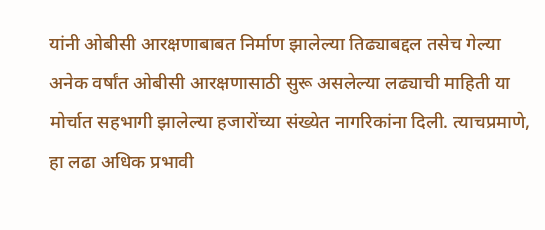यांनी ओबीसी आरक्षणाबाबत निर्माण झालेल्या तिढ्याबद्दल तसेच गेल्या अनेक वर्षांत ओबीसी आरक्षणासाठी सुरू असलेल्या लढ्याची माहिती या मोर्चात सहभागी झालेल्या हजारोंच्या संख्येत नागरिकांना दिली. त्याचप्रमाणे, हा लढा अधिक प्रभावी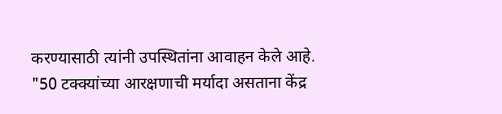करण्यासाठी त्यांनी उपस्थितांना आवाहन केले आहे.
"50 टक्क्यांच्या आरक्षणाची मर्यादा असताना केंद्र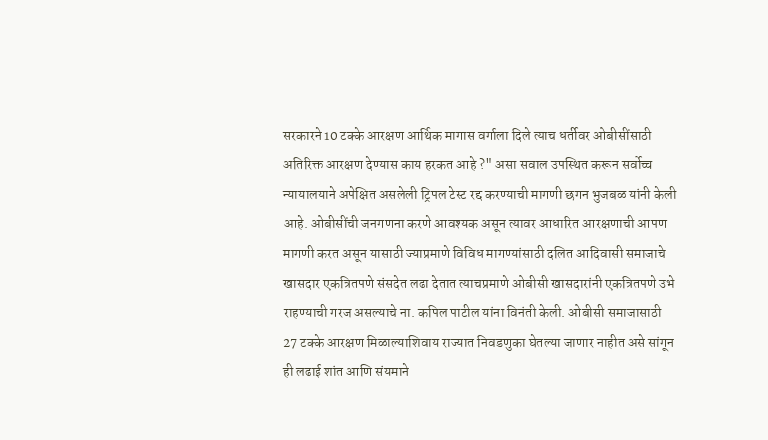सरकारने 10 टक्के आरक्षण आर्थिक मागास वर्गाला दिले त्याच धर्तीवर ओबीसींसाठी अतिरिक्त आरक्षण देण्यास काय हरकत आहे ?" असा सवाल उपस्थित करून सर्वोच्च न्यायालयाने अपेक्षित असलेली ट्रिपल टेस्ट रद्द करण्याची मागणी छगन भुजबळ यांनी केली आहे. ओबीसींची जनगणना करणे आवश्यक असून त्यावर आधारित आरक्षणाची आपण मागणी करत असून यासाठी ज्याप्रमाणे विविध मागण्यांसाठी दलित आदिवासी समाजाचे खासदार एकत्रितपणे संसदेत लढा देतात त्याचप्रमाणे ओबीसी खासदारांनी एकत्रितपणे उभे राहण्याची गरज असल्याचे ना. कपिल पाटील यांना विनंती केली. ओबीसी समाजासाठी 27 टक्के आरक्षण मिळाल्याशिवाय राज्यात निवडणुका घेतल्या जाणार नाहीत असे सांगून ही लढाई शांत आणि संयमाने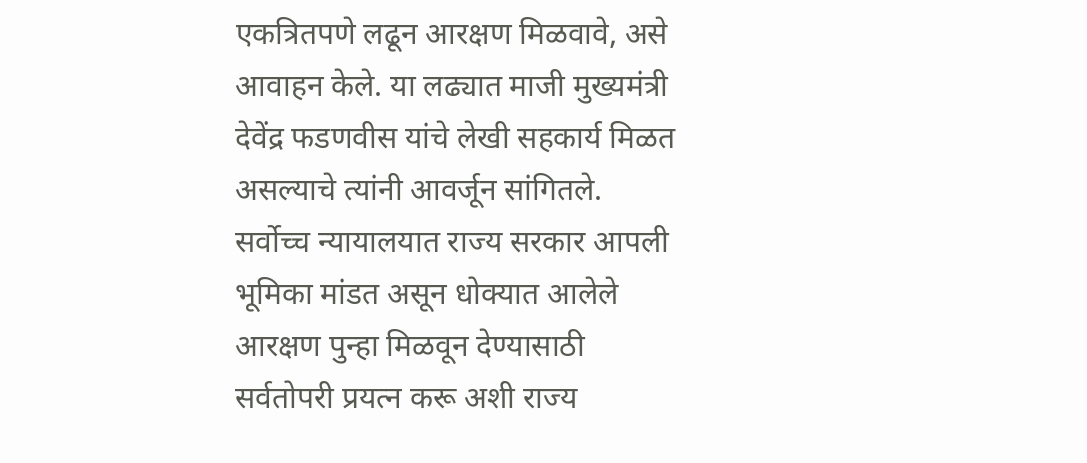एकत्रितपणे लढून आरक्षण मिळवावे, असे आवाहन केले. या लढ्यात माजी मुख्यमंत्री देवेंद्र फडणवीस यांचे लेखी सहकार्य मिळत असल्याचे त्यांनी आवर्जून सांगितले.
सर्वोच्च न्यायालयात राज्य सरकार आपली भूमिका मांडत असून धोक्यात आलेले आरक्षण पुन्हा मिळवून देण्यासाठी सर्वतोपरी प्रयत्न करू अशी राज्य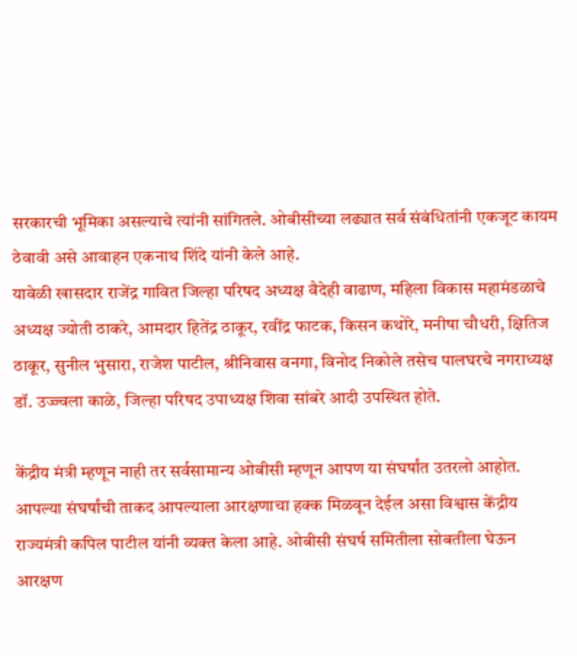सरकारची भूमिका असल्याचे त्यांनी सांगितले. ओबीसीच्या लढ्यात सर्व संबंधितांनी एकजूट कायम ठेवावी असे आवाहन एकनाथ शिंदे यांनी केले आहे.
यावेळी खासदार राजेंद्र गावित जिल्हा परिषद अध्यक्ष वैदेही वाढाण, महिला विकास महामंडळाचे अध्यक्ष ज्योती ठाकरे, आमदार हितेंद्र ठाकूर, रवींद्र फाटक, किसन कथोरे, मनीषा चौधरी, क्षितिज ठाकूर, सुनील भुसारा, राजेश पाटील, श्रीनिवास वनगा, विनोद निकोले तसेच पालघरचे नगराध्यक्ष डॉ. उज्ज्वला काळे, जिल्हा परिषद उपाध्यक्ष शिवा सांबरे आदी उपस्थित होते.

केंद्रीय मंत्री म्हणून नाही तर सर्वसामान्य ओबीसी म्हणून आपण या संघर्षांत उतरलो आहोत. आपल्या संघर्षांची ताकद आपल्याला आरक्षणाचा हक्क मिळवून देईल असा विश्वास केंद्रीय राज्यमंत्री कपिल पाटील यांनी व्यक्त केला आहे. ओबीसी संघर्ष समितीला सोबतीला घेऊन आरक्षण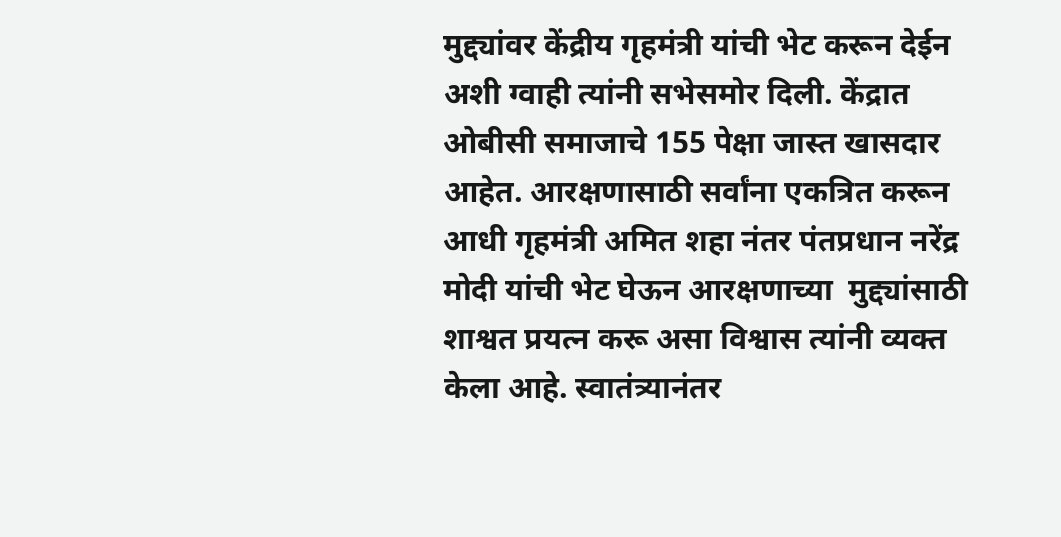मुद्द्यांवर केंद्रीय गृहमंत्री यांची भेट करून देईन अशी ग्वाही त्यांनी सभेसमोर दिली. केंद्रात ओबीसी समाजाचे 155 पेक्षा जास्त खासदार आहेत. आरक्षणासाठी सर्वांना एकत्रित करून आधी गृहमंत्री अमित शहा नंतर पंतप्रधान नरेंद्र मोदी यांची भेट घेऊन आरक्षणाच्या  मुद्द्यांसाठी शाश्वत प्रयत्न करू असा विश्वास त्यांनी व्यक्त केला आहे. स्वातंत्र्यानंतर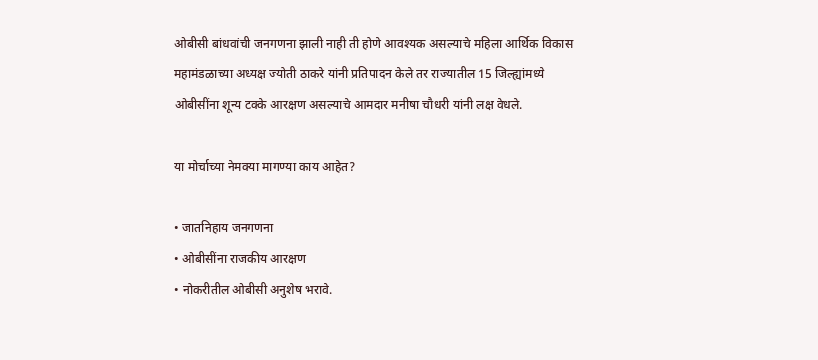ओबीसी बांधवांची जनगणना झाली नाही ती होणे आवश्यक असल्याचे महिला आर्थिक विकास महामंडळाच्या अध्यक्ष ज्योती ठाकरे यांनी प्रतिपादन केले तर राज्यातील 15 जिल्ह्यांमध्ये ओबीसींना शून्य टक्के आरक्षण असल्याचे आमदार मनीषा चौधरी यांनी लक्ष वेधले.

या मोर्चाच्या नेमक्या मागण्या काय आहेत?

• जातनिहाय जनगणना
• ओबीसींना राजकीय आरक्षण
• नोकरीतील ओबीसी अनुशेष भरावे.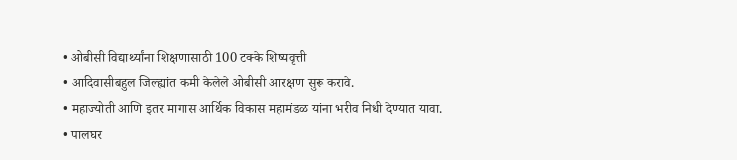• ओबीसी विद्यार्थ्यांना शिक्षणासाठी 100 टक्के शिष्यवृत्ती
• आदिवासीबहुल जिल्ह्यांत कमी केलेले ओबीसी आरक्षण सुरू करावे.
• महाज्योती आणि इतर मागास आर्थिक विकास महामंडळ यांना भरीव निधी देण्यात यावा.
• पालघर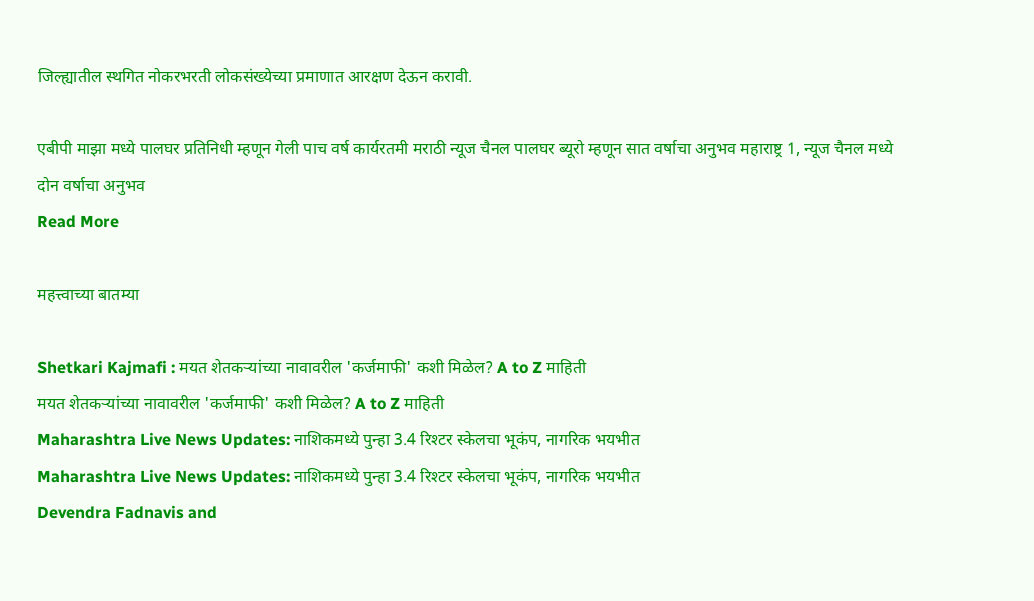जिल्ह्यातील स्थगित नोकरभरती लोकसंख्येच्या प्रमाणात आरक्षण देऊन करावी.

एबीपी माझा मध्ये पालघर प्रतिनिधी म्हणून गेली पाच वर्ष कार्यरतमी मराठी न्यूज चैनल पालघर ब्यूरो म्हणून सात वर्षाचा अनुभव महाराष्ट्र 1, न्यूज चैनल मध्ये दोन वर्षाचा अनुभव
Read More

महत्त्वाच्या बातम्या

Shetkari Kajmafi : मयत शेतकऱ्यांच्या नावावरील 'कर्जमाफी' कशी मिळेल? A to Z माहिती
मयत शेतकऱ्यांच्या नावावरील 'कर्जमाफी' कशी मिळेल? A to Z माहिती
Maharashtra Live News Updates: नाशिकमध्ये पुन्हा 3.4 रिश्टर स्केलचा भूकंप, नागरिक भयभीत
Maharashtra Live News Updates: नाशिकमध्ये पुन्हा 3.4 रिश्टर स्केलचा भूकंप, नागरिक भयभीत
Devendra Fadnavis and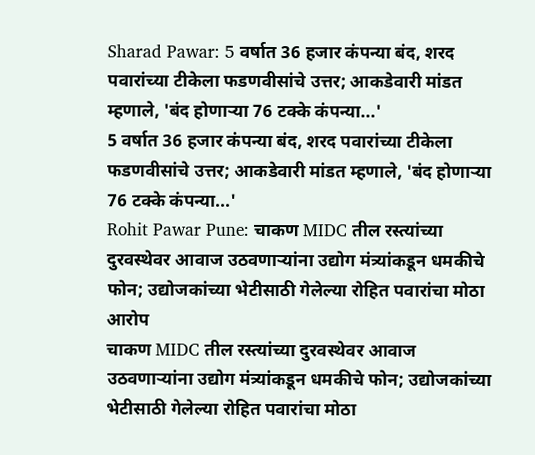Sharad Pawar: 5 वर्षात 36 हजार कंपन्या बंद, शरद पवारांच्या टीकेला फडणवीसांचे उत्तर; आकडेवारी मांडत म्हणाले, 'बंद होणाऱ्या 76 टक्के कंपन्या...'
5 वर्षात 36 हजार कंपन्या बंद, शरद पवारांच्या टीकेला फडणवीसांचे उत्तर; आकडेवारी मांडत म्हणाले, 'बंद होणाऱ्या 76 टक्के कंपन्या...'
Rohit Pawar Pune: चाकण MIDC तील रस्त्यांच्या दुरवस्थेवर आवाज उठवणाऱ्यांना उद्योग मंत्र्यांकडून धमकीचे फोन; उद्योजकांच्या भेटीसाठी गेलेल्या रोहित पवारांचा मोठा आरोप
चाकण MIDC तील रस्त्यांच्या दुरवस्थेवर आवाज उठवणाऱ्यांना उद्योग मंत्र्यांकडून धमकीचे फोन; उद्योजकांच्या भेटीसाठी गेलेल्या रोहित पवारांचा मोठा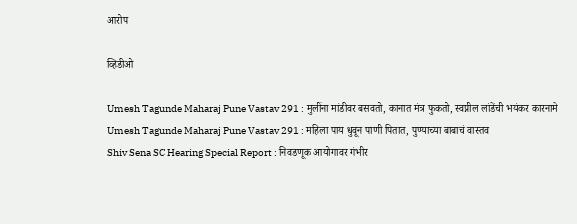आरोप

व्हिडीओ

Umesh Tagunde Maharaj Pune Vastav 291 : मुलींना मांडीवर बसवतो, कानात मंत्र फुकतो, स्वप्नील लांडेंची भयंकर कारनामे
Umesh Tagunde Maharaj Pune Vastav 291 : महिला पाय धुवून पाणी पितात, पुण्याच्या बाबाचं वास्तव
Shiv Sena SC Hearing Special Report : निवडणूक आयोगावर गंभीर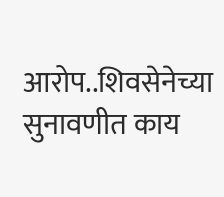आरोप..शिवसेनेच्या सुनावणीत काय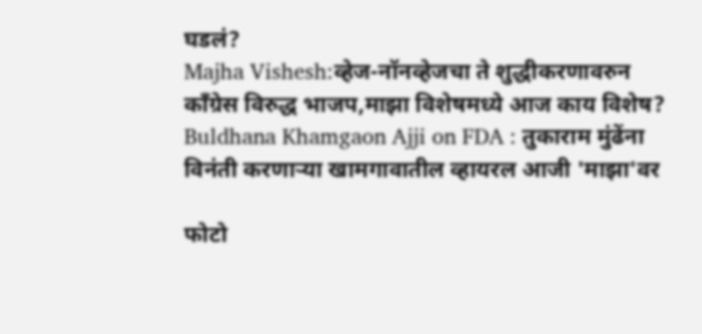घडलं?
Majha Vishesh:व्हेज-नॉनव्हेजचा ते शुद्धीकरणावरुन काँग्रेस विरुद्ध भाजप,माझा विशेषमध्ये आज काय विशेष?
Buldhana Khamgaon Ajji on FDA : तुकाराम मुंढेंना विनंती करणाऱ्या खामगावातील व्हायरल आजी 'माझा'वर

फोटो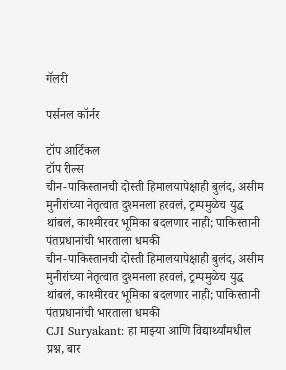गॅलरी

पर्सनल कॉर्नर

टॉप आर्टिकल
टॉप रील्स
चीन-पाकिस्तानची दोस्ती हिमालयापेक्षाही बुलंद, असीम मुनीरांच्या नेतृत्वात दुश्मनला हरवलं, ट्रम्पमुळेच युद्ध थांबलं, काश्मीरवर भूमिका बदलणार नाही; पाकिस्तानी पंतप्रधानांची भारताला धमकी
चीन-पाकिस्तानची दोस्ती हिमालयापेक्षाही बुलंद, असीम मुनीरांच्या नेतृत्वात दुश्मनला हरवलं, ट्रम्पमुळेच युद्ध थांबलं, काश्मीरवर भूमिका बदलणार नाही; पाकिस्तानी पंतप्रधानांची भारताला धमकी
CJI Suryakant: हा माझ्या आणि विद्यार्थ्यांमधील प्रश्न, बार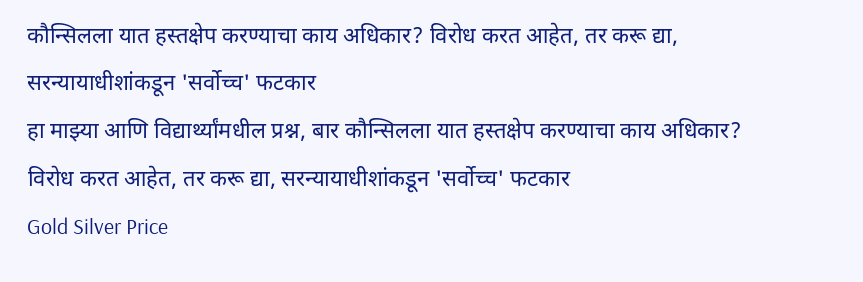कौन्सिलला यात हस्तक्षेप करण्याचा काय अधिकार? विरोध करत आहेत, तर करू द्या, सरन्यायाधीशांकडून 'सर्वोच्च' फटकार
हा माझ्या आणि विद्यार्थ्यांमधील प्रश्न, बार कौन्सिलला यात हस्तक्षेप करण्याचा काय अधिकार? विरोध करत आहेत, तर करू द्या, सरन्यायाधीशांकडून 'सर्वोच्च' फटकार
Gold Silver Price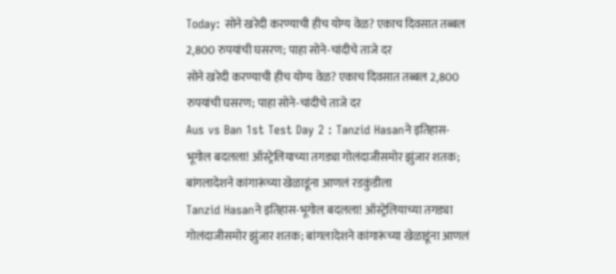Today: सोने खरेदी करण्याची हीच योग्य वेळ? एकाच दिवसात तब्बल 2,800 रुपयांची घसरण; पाहा सोने-चांदीचे ताजे दर
सोने खरेदी करण्याची हीच योग्य वेळ? एकाच दिवसात तब्बल 2,800 रुपयांची घसरण; पाहा सोने-चांदीचे ताजे दर
Aus vs Ban 1st Test Day 2 : Tanzid Hasanने इतिहास-भूगोल बदलला! ऑस्ट्रेलियाच्या तगड्या गोलंदाजीसमोर झुंजार शतक; बांगलादेशने कांगारूंच्या खेळाडूंना आणलं रडकुंडीला
Tanzid Hasanने इतिहास-भूगोल बदलला! ऑस्ट्रेलियाच्या तगड्या गोलंदाजीसमोर झुंजार शतक; बांगलादेशने कांगारूंच्या खेळाडूंना आणलं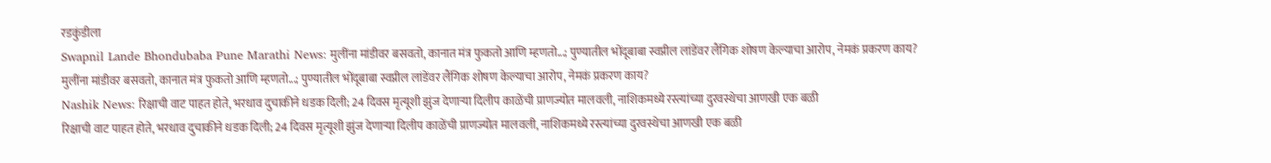रडकुंडीला
Swapnil Lande Bhondubaba Pune Marathi News: मुलींना मांडीवर बसवतो, कानात मंत्र फुकतो आणि म्हणतो...; पुण्यातील भोंदूबाबा स्वप्नील लांडेंवर लैंगिक शोषण केल्याचा आरोप, नेमकं प्रकरण काय?
मुलींना मांडीवर बसवतो, कानात मंत्र फुकतो आणि म्हणतो...; पुण्यातील भोंदूबाबा स्वप्नील लांडेंवर लैंगिक शोषण केल्याचा आरोप, नेमकं प्रकरण काय?
Nashik News: रिक्षाची वाट पाहत होते, भरधाव दुचाकीने धडक दिली; 24 दिवस मृत्यूशी झुंज देणाऱ्या दिलीप काळेंची प्राणज्योत मालवली, नाशिकमध्ये रस्त्यांच्या दुरवस्थेचा आणखी एक बळी
रिक्षाची वाट पाहत होते, भरधाव दुचाकीने धडक दिली; 24 दिवस मृत्यूशी झुंज देणाऱ्या दिलीप काळेंची प्राणज्योत मालवली, नाशिकमध्ये रस्त्यांच्या दुरवस्थेचा आणखी एक बळी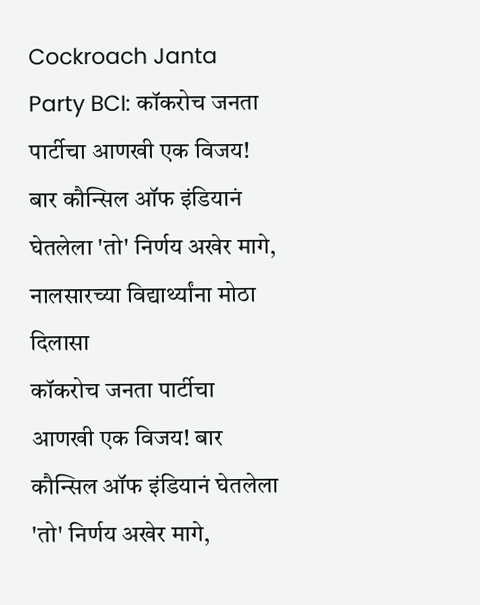Cockroach Janta Party BCI: कॉकरोच जनता पार्टीचा आणखी एक विजय! बार कौन्सिल ऑफ इंडियानं घेतलेला 'तो' निर्णय अखेर मागे, नालसारच्या विद्यार्थ्यांना मोठा दिलासा
कॉकरोच जनता पार्टीचा आणखी एक विजय! बार कौन्सिल ऑफ इंडियानं घेतलेला 'तो' निर्णय अखेर मागे,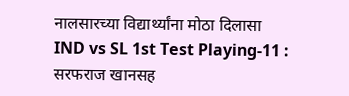नालसारच्या विद्यार्थ्यांना मोठा दिलासा
IND vs SL 1st Test Playing-11 : सरफराज खानसह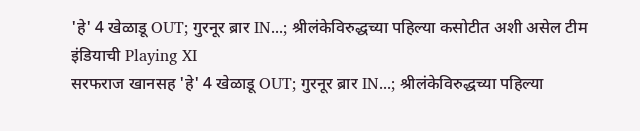'हे' 4 खेळाडू OUT; गुरनूर ब्रार IN...; श्रीलंकेविरुद्धच्या पहिल्या कसोटीत अशी असेल टीम इंडियाची Playing XI
सरफराज खानसह 'हे' 4 खेळाडू OUT; गुरनूर ब्रार IN...; श्रीलंकेविरुद्धच्या पहिल्या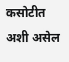कसोटीत अशी असेल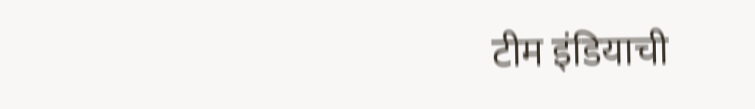टीम इंडियाची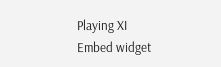Playing XI
Embed widget